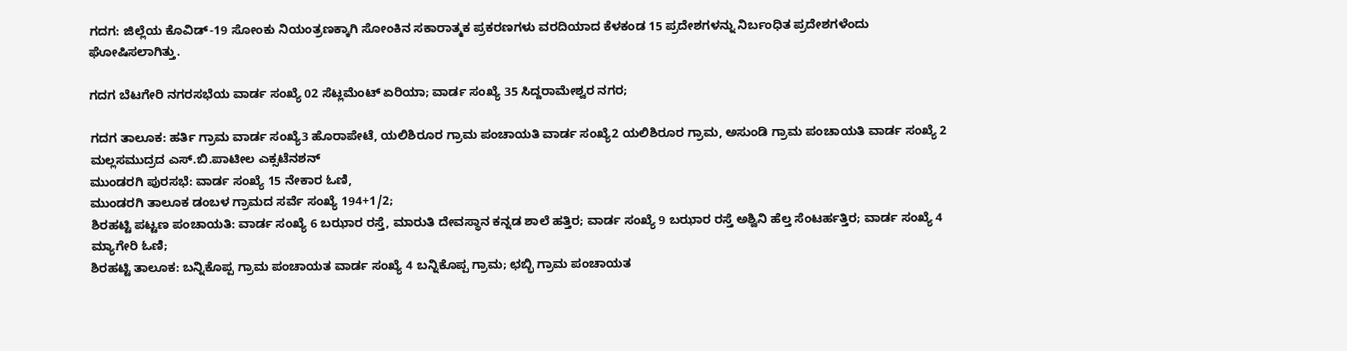ಗದಗ: ಜಿಲ್ಲೆಯ ಕೊವಿಡ್-19 ಸೋಂಕು ನಿಯಂತ್ರಣಕ್ಕಾಗಿ ಸೋಂಕಿನ ಸಕಾರಾತ್ಮಕ ಪ್ರಕರಣಗಳು ವರದಿಯಾದ ಕೆಳಕಂಡ 15 ಪ್ರದೇಶಗಳನ್ನು ನಿರ್ಬಂಧಿತ ಪ್ರದೇಶಗಳೆಂದು ಘೋಷಿಸಲಾಗಿತ್ತು.

ಗದಗ ಬೆಟಗೇರಿ ನಗರಸಭೆಯ ವಾರ್ಡ ಸಂಖ್ಯೆ 02 ಸೆಟ್ಲಮೆಂಟ್ ಏರಿಯಾ; ವಾರ್ಡ ಸಂಖ್ಯೆ 35 ಸಿದ್ದರಾಮೇಶ್ವರ ನಗರ;

ಗದಗ ತಾಲೂಕ: ಹರ್ತಿ ಗ್ರಾಮ ವಾರ್ಡ ಸಂಖ್ಯೆ3 ಹೊರಾಪೇಟೆ, ಯಲಿಶಿರೂರ ಗ್ರಾಮ ಪಂಚಾಯತಿ ವಾರ್ಡ ಸಂಖ್ಯೆ2 ಯಲಿಶಿರೂರ ಗ್ರಾಮ, ಅಸುಂಡಿ ಗ್ರಾಮ ಪಂಚಾಯತಿ ವಾರ್ಡ ಸಂಖ್ಯೆ 2 ಮಲ್ಲಸಮುದ್ರದ ಎಸ್.ಬಿ.ಪಾಟೀಲ ಎಕ್ಸಟೆನಶನ್
ಮುಂಡರಗಿ ಪುರಸಭೆ: ವಾರ್ಡ ಸಂಖ್ಯೆ 15 ನೇಕಾರ ಓಣಿ,
ಮುಂಡರಗಿ ತಾಲೂಕ ಡಂಬಳ ಗ್ರಾಮದ ಸರ್ವೆ ಸಂಖ್ಯೆ 194+1/2;
ಶಿರಹಟ್ಟಿ ಪಟ್ಟಣ ಪಂಚಾಯತಿ: ವಾರ್ಡ ಸಂಖ್ಯೆ 6 ಬಝಾರ ರಸ್ತೆ, ಮಾರುತಿ ದೇವಸ್ಥಾನ ಕನ್ನಡ ಶಾಲೆ ಹತ್ತಿರ; ವಾರ್ಡ ಸಂಖ್ಯೆ 9 ಬಝಾರ ರಸ್ತೆ ಅಶ್ವಿನಿ ಹೆಲ್ತ ಸೆಂಟರ್ಹತ್ತಿರ; ವಾರ್ಡ ಸಂಖ್ಯೆ 4 ಮ್ಯಾಗೇರಿ ಓಣಿ;
ಶಿರಹಟ್ಟಿ ತಾಲೂಕ: ಬನ್ನಿಕೊಪ್ಪ ಗ್ರಾಮ ಪಂಚಾಯತ ವಾರ್ಡ ಸಂಖ್ಯೆ 4 ಬನ್ನಿಕೊಪ್ಪ ಗ್ರಾಮ; ಛಬ್ಭಿ ಗ್ರಾಮ ಪಂಚಾಯತ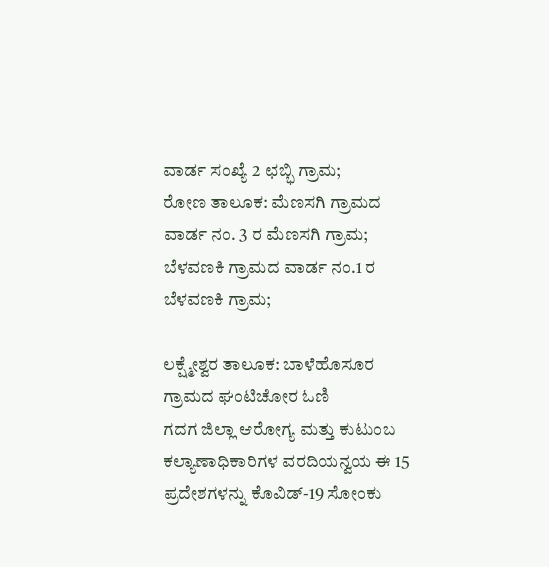ವಾರ್ಡ ಸಂಖ್ಯೆ 2 ಛಬ್ಭಿ ಗ್ರಾಮ;
ರೋಣ ತಾಲೂಕ: ಮೆಣಸಗಿ ಗ್ರಾಮದ ವಾರ್ಡ ನಂ. 3 ರ ಮೆಣಸಗಿ ಗ್ರಾಮ; ಬೆಳವಣಕಿ ಗ್ರಾಮದ ವಾರ್ಡ ನಂ.1 ರ ಬೆಳವಣಕಿ ಗ್ರಾಮ;

ಲಕ್ಷ್ಮೇಶ್ವರ ತಾಲೂಕ: ಬಾಳೆಹೊಸೂರ ಗ್ರಾಮದ ಘಂಟಿಚೋರ ಓಣಿ
ಗದಗ ಜಿಲ್ಲಾ ಆರೋಗ್ಯ ಮತ್ತು ಕುಟುಂಬ ಕಲ್ಯಾಣಾಧಿಕಾರಿಗಳ ವರದಿಯನ್ವಯ ಈ 15 ಪ್ರದೇಶಗಳನ್ನು ಕೊವಿಡ್-19 ಸೋಂಕು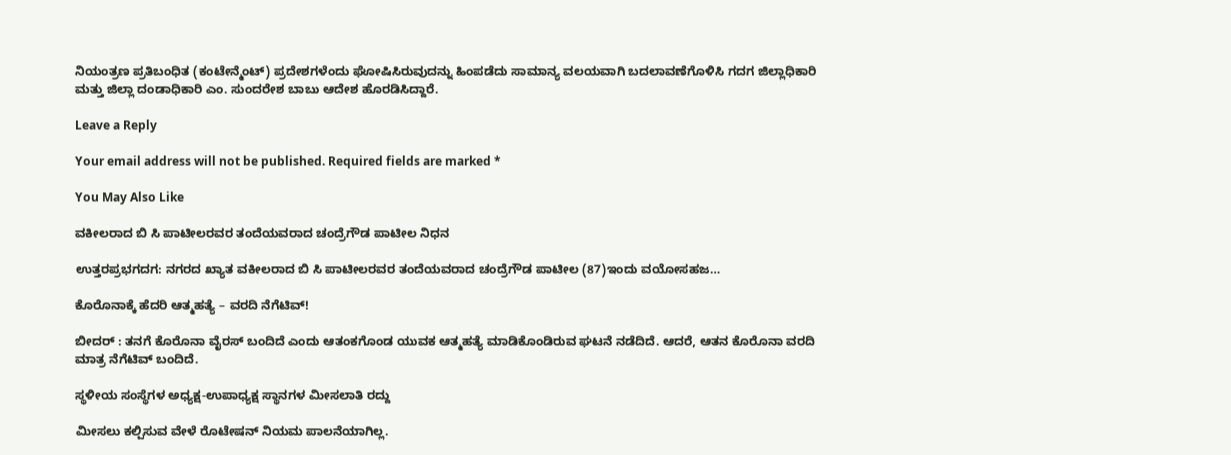ನಿಯಂತ್ರಣ ಪ್ರತಿಬಂಧಿತ (ಕಂಟೇನ್ಮೆಂಟ್) ಪ್ರದೇಶಗಳೆಂದು ಘೋಷಿಸಿರುವುದನ್ನು ಹಿಂಪಡೆದು ಸಾಮಾನ್ಯ ವಲಯವಾಗಿ ಬದಲಾವಣೆಗೊಳಿಸಿ ಗದಗ ಜಿಲ್ಲಾಧಿಕಾರಿ ಮತ್ತು ಜಿಲ್ಲಾ ದಂಡಾಧಿಕಾರಿ ಎಂ. ಸುಂದರೇಶ ಬಾಬು ಆದೇಶ ಹೊರಡಿಸಿದ್ದಾರೆ.

Leave a Reply

Your email address will not be published. Required fields are marked *

You May Also Like

ವಕೀಲರಾದ ಬಿ ಸಿ ಪಾಟೀಲರವರ ತಂದೆಯವರಾದ ಚಂದ್ರೆಗೌಡ ಪಾಟೀಲ ನಿಧನ

ಉತ್ತರಪ್ರಭಗದಗ: ನಗರದ ಖ್ಯಾತ ವಕೀಲರಾದ ಬಿ ಸಿ ಪಾಟೀಲರವರ ತಂದೆಯವರಾದ ಚಂದ್ರೆಗೌಡ ಪಾಟೀಲ (87)ಇಂದು ವಯೋಸಹಜ…

ಕೊರೊನಾಕ್ಕೆ ಹೆದರಿ ಆತ್ಮಹತ್ಯೆ – ವರದಿ ನೆಗೆಟಿವ್!

ಬೀದರ್ : ತನಗೆ ಕೊರೊನಾ ವೈರಸ್ ಬಂದಿದೆ ಎಂದು ಆತಂಕಗೊಂಡ ಯುವಕ ಆತ್ಮಹತ್ಯೆ ಮಾಡಿಕೊಂಡಿರುವ ಘಟನೆ ನಡೆದಿದೆ. ಆದರೆ, ಆತನ ಕೊರೊನಾ ವರದಿ ಮಾತ್ರ ನೆಗೆಟಿವ್ ಬಂದಿದೆ.

ಸ್ಥಳೀಯ ಸಂಸ್ಥೆಗಳ ಅಧ್ಯಕ್ಷ-ಉಪಾಧ್ಯಕ್ಷ ಸ್ಥಾನಗಳ ಮೀಸಲಾತಿ ರದ್ದು

ಮೀಸಲು ಕಲ್ಪಿಸುವ ವೇಳೆ ರೊಟೇಷನ್ ನಿಯಮ ಪಾಲನೆಯಾಗಿಲ್ಲ.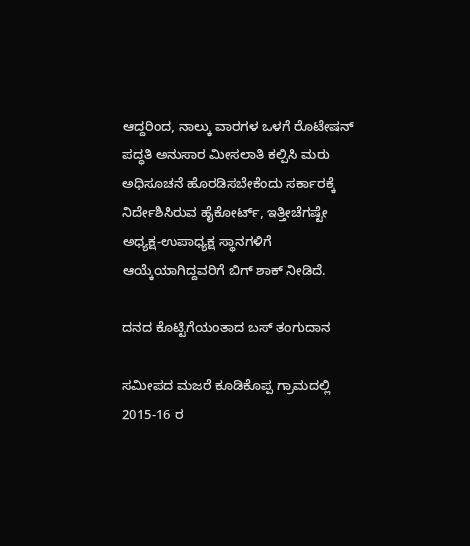ಆದ್ದರಿಂದ, ನಾಲ್ಕು ವಾರಗಳ ಒಳಗೆ ರೊಟೇಷನ್ ಪದ್ಧತಿ ಅನುಸಾರ ಮೀಸಲಾತಿ ಕಲ್ಪಿಸಿ ಮರು ಅಧಿಸೂಚನೆ ಹೊರಡಿಸಬೇಕೆಂದು ಸರ್ಕಾರಕ್ಕೆ ನಿರ್ದೇಶಿಸಿರುವ ಹೈಕೋರ್ಟ್, ಇತ್ತೀಚೆಗಷ್ಟೇ ಅಧ್ಯಕ್ಷ-ಉಪಾಧ್ಯಕ್ಷ ಸ್ಥಾನಗಳಿಗೆ ಆಯ್ಕೆಯಾಗಿದ್ದವರಿಗೆ ಬಿಗ್ ಶಾಕ್ ನೀಡಿದೆ.

ದನದ ಕೊಟ್ಟಿಗೆಯಂತಾದ ಬಸ್ ತಂಗುದಾನ

ಸಮೀಪದ ಮಜರೆ ಕೂಡಿಕೊಪ್ಪ ಗ್ರಾಮದಲ್ಲಿ 2015-16 ರ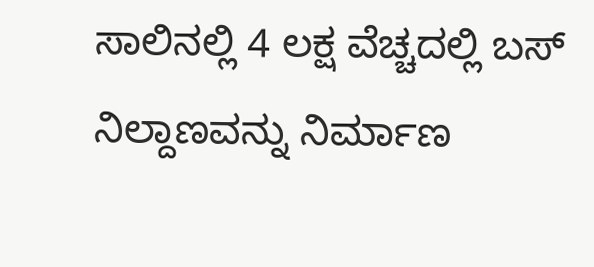ಸಾಲಿನಲ್ಲಿ 4 ಲಕ್ಷ ವೆಚ್ಚದಲ್ಲಿ ಬಸ್ ನಿಲ್ದಾಣವನ್ನು ನಿರ್ಮಾಣ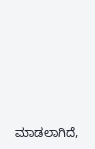ಮಾಡಲಾಗಿದೆ,